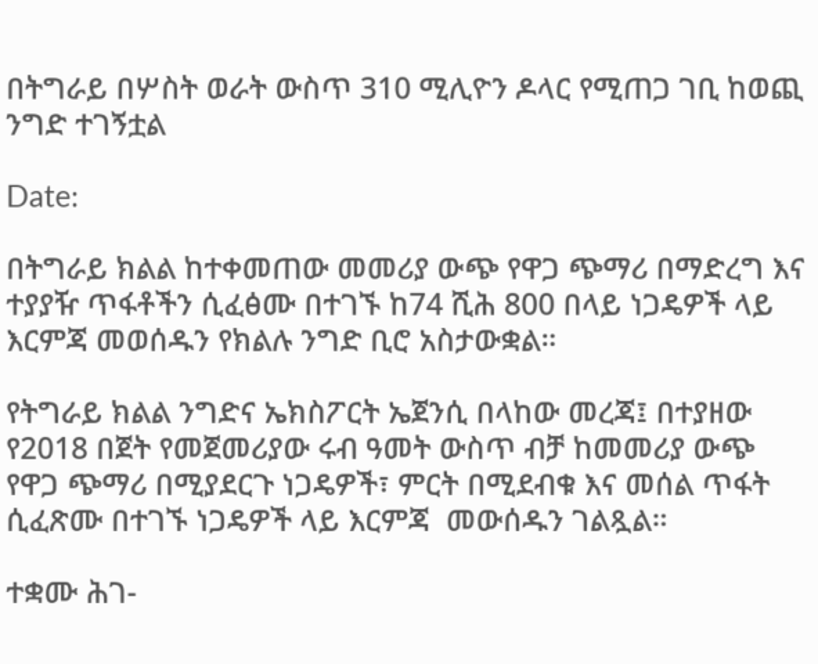በትግራይ በሦስት ወራት ውስጥ 310 ሚሊዮን ዶላር የሚጠጋ ገቢ ከወጪ ንግድ ተገኝቷል

Date:

በትግራይ ክልል ከተቀመጠው መመሪያ ውጭ የዋጋ ጭማሪ በማድረግ እና ተያያዥ ጥፋቶችን ሲፈፅሙ በተገኙ ከ74 ሺሕ 800 በላይ ነጋዴዎች ላይ እርምጃ መወሰዱን የክልሉ ንግድ ቢሮ አስታውቋል።

የትግራይ ክልል ንግድና ኤክስፖርት ኤጀንሲ በላከው መረጃ፤ በተያዘው የ2018 በጀት የመጀመሪያው ሩብ ዓመት ውስጥ ብቻ ከመመሪያ ውጭ የዋጋ ጭማሪ በሚያደርጉ ነጋዴዎች፣ ምርት በሚደብቁ እና መሰል ጥፋት ሲፈጽሙ በተገኙ ነጋዴዎች ላይ እርምጃ  መውሰዱን ገልጿል።

ተቋሙ ሕገ-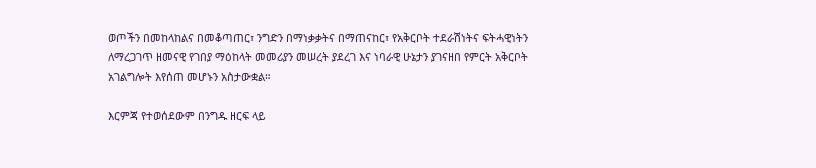ወጦችን በመከላከልና በመቆጣጠር፣ ንግድን በማነቃቃትና በማጠናከር፣ የአቅርቦት ተደራሽነትና ፍትሓዊነትን ለማረጋገጥ ዘመናዊ የገበያ ማዕከላት መመሪያን መሠረት ያደረገ እና ነባራዊ ሁኔታን ያገናዘበ የምርት አቅርቦት አገልግሎት እየሰጠ መሆኑን አስታውቋል።

እርምጃ የተወሰደውም በንግዱ ዘርፍ ላይ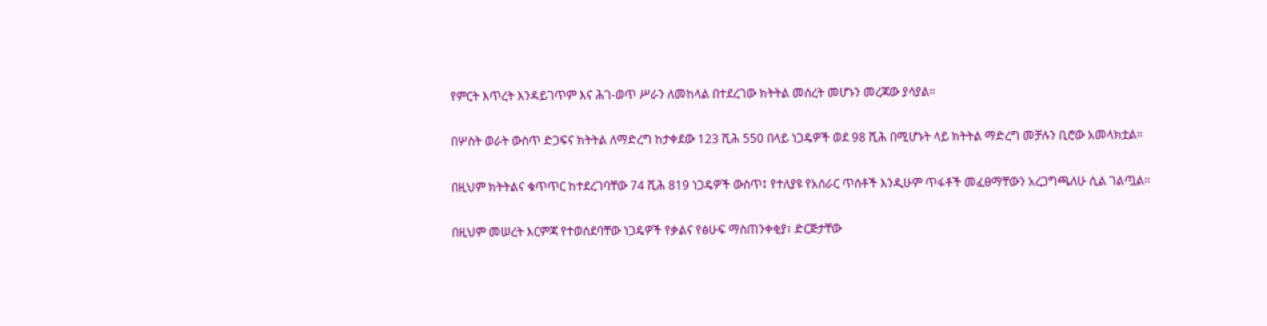የምርት እጥረት እንዳይገጥም እና ሕገ-ወጥ ሥራን ለመከላል በተደረገው ክትትል መሰረት መሆኑን መረጃው ያሳያል።

በሦስት ወራት ውስጥ ድጋፍና ክትትል ለማድረግ ከታቀደው 123 ሺሕ 550 በላይ ነጋዴዎች ወደ 98 ሺሕ በሚሆኑት ላይ ክትትል ማድረግ መቻሉን ቢሮው አመላክቷል።

በዚህም ክትትልና ቁጥጥር ከተደረገባቸው 74 ሺሕ 819 ነጋዴዎች ውስጥ፤ የተለያዩ የአሰራር ጥሰቶች እንዲሁም ጥፋቶች መፈፀማቸውን አረጋግጫለሁ ሲል ገልጧል።

በዚህም መሠረት እርምጃ የተወሰደባቸው ነጋዴዎች የቃልና የፅሁፍ ማስጠንቀቂያ፣ ድርጅታቸው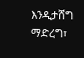እንዲታሸግ ማድረግ፣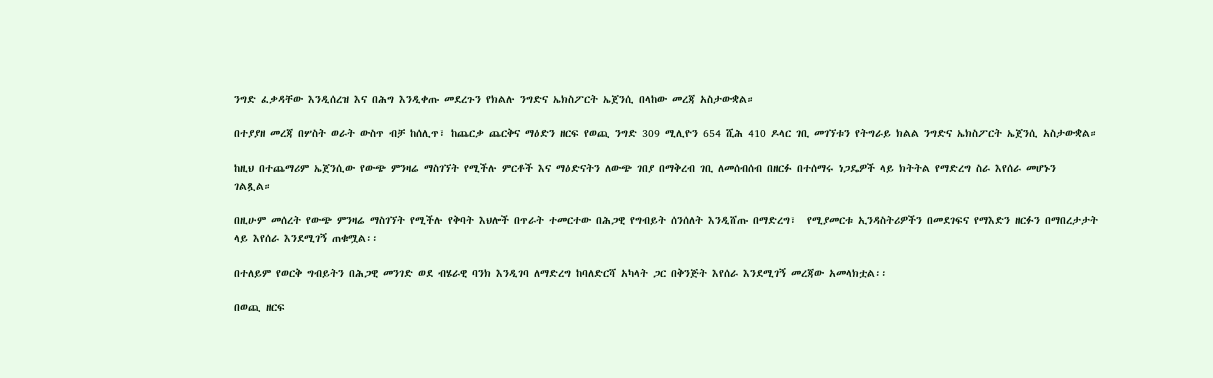ንግድ ፈቃዳቸው እንዲሰረዝ እና በሕግ እንዲቀጡ መደረጉን የክልሉ ንግድና ኤክስፖርት ኤጀንሲ በላከው መረጃ አስታውቋል።

በተያያዘ መረጃ በሦስት ወራት ውስጥ ብቻ ከሰሊጥ፣ ከጨርቃ ጨርቅና ማዕድን ዘርፍ የወጪ ንግድ 309 ሚሊዮን 654 ሺሕ 410 ዶላር ገቢ መገኘቱን የትግራይ ክልል ንግድና ኤክስፖርት ኤጀንሲ አስታውቋል።

ከዚህ በተጨማሪም ኤጀንሲው የውጭ ምንዛሬ ማስገኘት የሚችሉ ምርቶች እና ማዕድናትን ለውጭ ገበያ በማቅረብ ገቢ ለመሰብሰብ በዘርፉ በተሰማሩ ነጋዴዎች ላይ ክትትል የማድረግ ስራ እየሰራ መሆኑን ገልጿል።

በዚሁም መሰረት የውጭ ምንዛሬ ማስገኘት የሚችሉ የቅባት እህሎች በጥራት ተመርተው በሕጋዊ የግብይት ሰንሰለት እንዲሸጡ በማድረግ፣  የሚያመርቱ ኢንዳስትሪዎችን በመደገፍና የማእድን ዘርፉን በማበረታታት ላይ እየሰራ እንደሚገኝ ጠቁሟል፡፡

በተለይም የወርቅ ግብይትን በሕጋዊ መንገድ ወደ ብሄራዊ ባንክ እንዲገባ ለማድረግ ከባለድርሻ አካላት ጋር በቅንጅት እየሰራ እንደሚገኝ መረጃው አመላክቷል፡፡

በወጪ ዘርፍ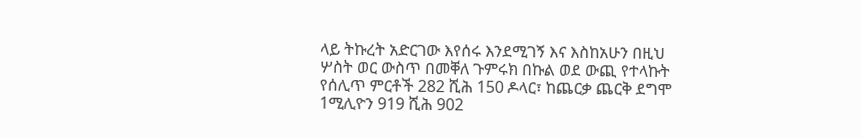ላይ ትኩረት አድርገው እየሰሩ እንደሚገኝ እና እስከአሁን በዚህ ሦስት ወር ውስጥ በመቐለ ጉምሩክ በኩል ወደ ውጪ የተላኩት የሰሊጥ ምርቶች 282 ሺሕ 150 ዶላር፣ ከጨርቃ ጨርቅ ደግሞ 1ሚሊዮን 919 ሺሕ 902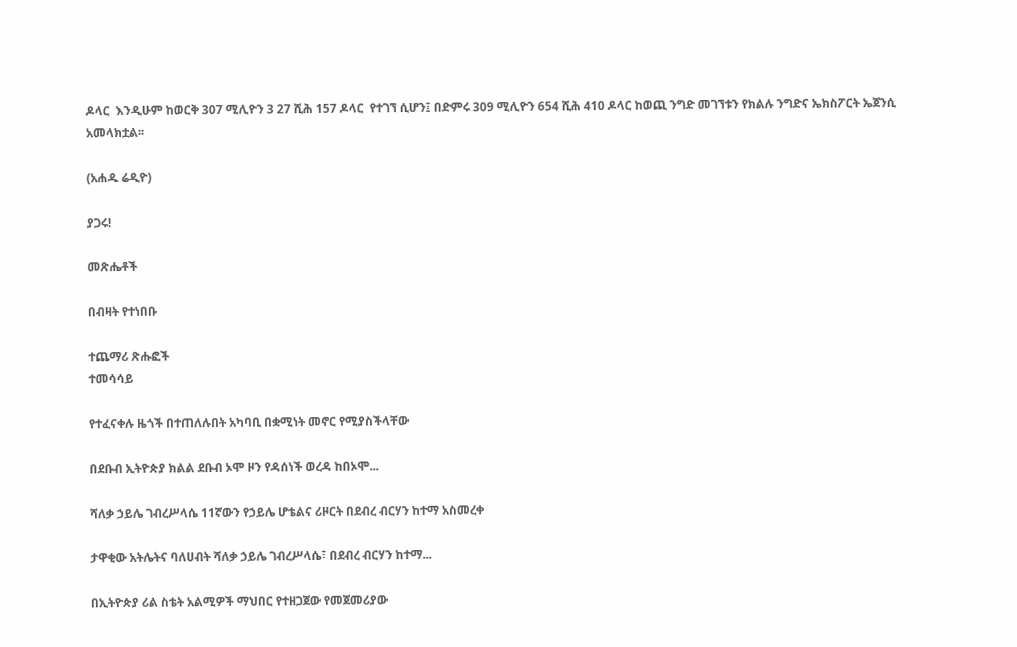ዶላር  እንዲሁም ከወርቅ 307 ሚሊዮን 3 27 ሺሕ 157 ዶላር  የተገኘ ሲሆን፤ በድምሩ 309 ሚሊዮን 654 ሺሕ 410 ዶላር ከወጪ ንግድ መገኘቱን የክልሉ ንግድና ኤክስፖርት ኤጀንሲ አመላክቷል፡፡

(አሐዱ ሬዲዮ)

ያጋሩ!

መጽሔቶች

በብዛት የተነበቡ

ተጨማሪ ጽሑፎች
ተመሳሳይ

የተፈናቀሉ ዜጎች በተጠለሉበት አካባቢ በቋሚነት መኖር የሚያስችላቸው

በደቡብ ኢትዮጵያ ክልል ደቡብ ኦሞ ዞን የዳሰነች ወረዳ ከበኦሞ...

ሻለቃ ኃይሌ ገብረሥላሴ 11ኛውን የኃይሌ ሆቴልና ሪዞርት በደብረ ብርሃን ከተማ አስመረቀ

ታዋቂው አትሌትና ባለሀብት ሻለቃ ኃይሌ ገብረሥላሴ፣ በደብረ ብርሃን ከተማ...

በኢትዮጵያ ሪል ስቴት አልሚዎች ማህበር የተዘጋጀው የመጀመሪያው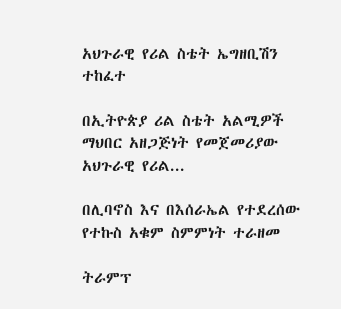አህጉራዊ የሪል ስቴት ኤግዘቢሽን ተከፈተ

በኢትዮጵያ ሪል ስቴት አልሚዎች ማህበር አዘጋጅነት የመጀመሪያው አህጉራዊ የሪል...

በሊባኖስ እና በእሰራኤል የተደረሰው የተኩስ አቁም ስምምነት ተራዘመ

ትራምፕ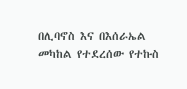በሊባኖስ እና በእሰራኤል መካከል የተደረሰው የተኩስ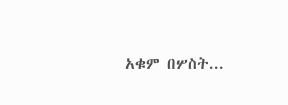አቁም በሦስት...